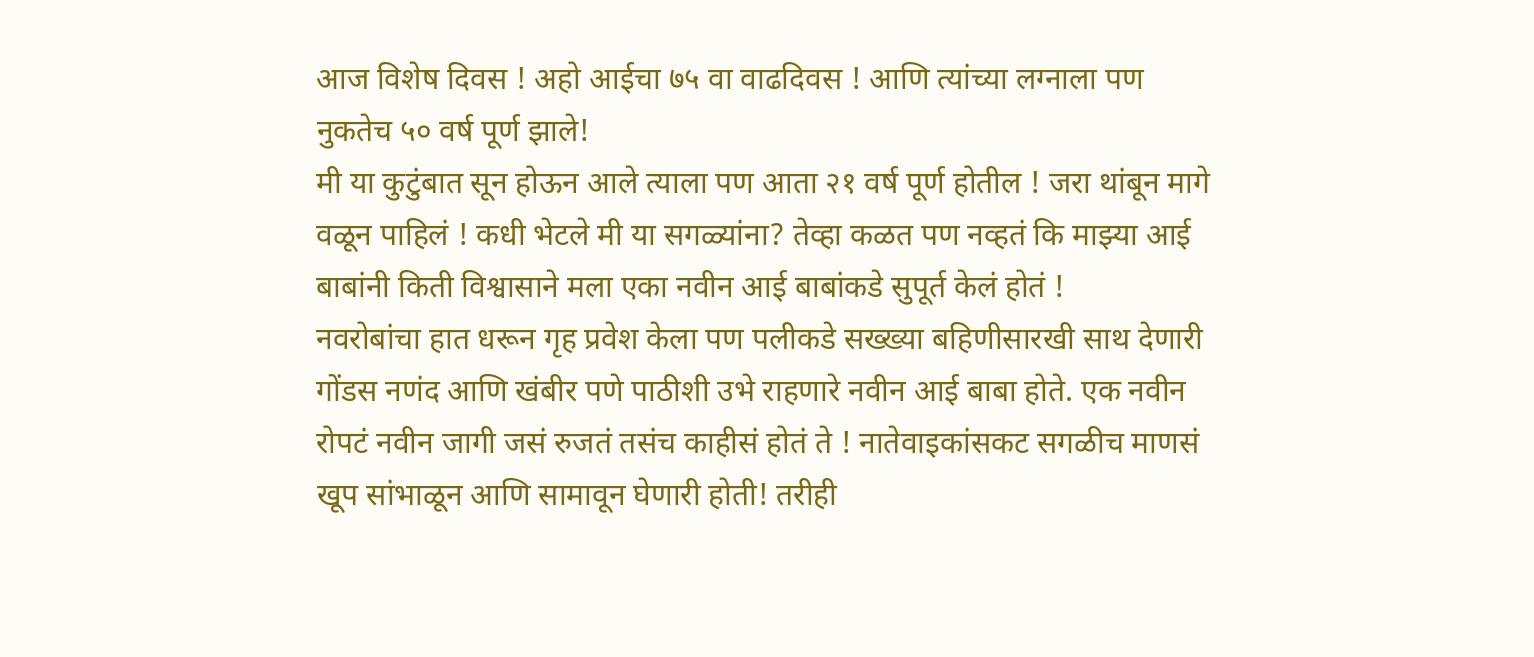आज विशेष दिवस ! अहो आईचा ७५ वा वाढदिवस ! आणि त्यांच्या लग्नाला पण नुकतेच ५० वर्ष पूर्ण झाले!
मी या कुटुंबात सून होऊन आले त्याला पण आता २१ वर्ष पूर्ण होतील ! जरा थांबून मागे वळून पाहिलं ! कधी भेटले मी या सगळ्यांना? तेव्हा कळत पण नव्हतं कि माझ्या आई बाबांनी किती विश्वासाने मला एका नवीन आई बाबांकडे सुपूर्त केलं होतं !
नवरोबांचा हात धरून गृह प्रवेश केला पण पलीकडे सख्ख्या बहिणीसारखी साथ देणारी गोंडस नणंद आणि खंबीर पणे पाठीशी उभे राहणारे नवीन आई बाबा होते. एक नवीन रोपटं नवीन जागी जसं रुजतं तसंच काहीसं होतं ते ! नातेवाइकांसकट सगळीच माणसं खूप सांभाळून आणि सामावून घेणारी होती! तरीही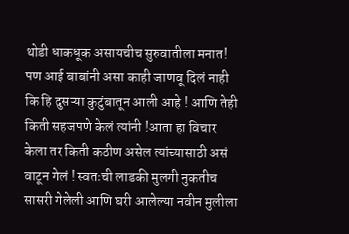थोडी धाकधूक असायचीच सुरुवातीला मनात!
पण आई बाबांनी असा काही जाणवू दिलं नाही कि हि दुसऱ्या कुटुंबातून आली आहे ! आणि तेही किती सहजपणे केलं त्यांनी !आता हा विचार केला तर किती कठीण असेल त्यांच्यासाठी असं वाटून गेलं ! स्वतःची लाडकी मुलगी नुकतीच सासरी गेलेली आणि घरी आलेल्या नवीन मुलीला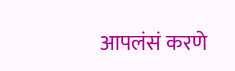आपलंसं करणे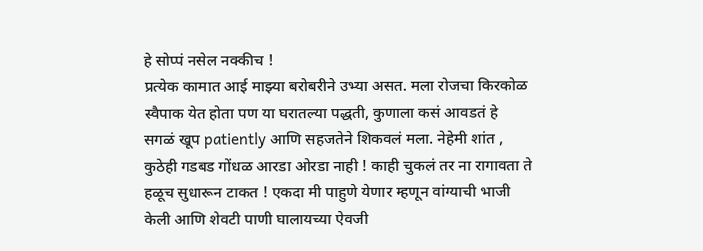हे सोप्पं नसेल नक्कीच !
प्रत्येक कामात आई माझ्या बरोबरीने उभ्या असत. मला रोजचा किरकोळ स्वैपाक येत होता पण या घरातल्या पद्धती, कुणाला कसं आवडतं हे सगळं खूप patiently आणि सहजतेने शिकवलं मला. नेहेमी शांत , कुठेही गडबड गोंधळ आरडा ओरडा नाही ! काही चुकलं तर ना रागावता ते हळूच सुधारून टाकत ! एकदा मी पाहुणे येणार म्हणून वांग्याची भाजी केली आणि शेवटी पाणी घालायच्या ऐवजी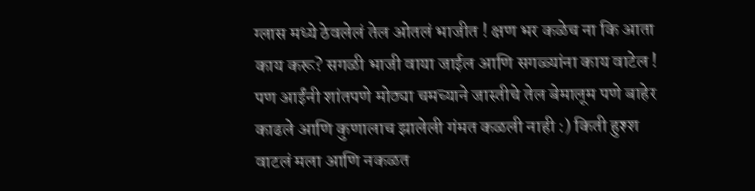ग्लास मध्ये ठेवलेलं तेल ओतलं भाजीत ! क्षण भर कळेच ना कि आता काय करू? सगळी भाजी वाया जाईल आणि सगळ्यांना काय वाटेल ! पण आईंनी शांतपणे मोठ्या चमच्याने जास्तीचे तेल बेमालूम पणे बाहेर काढले आणि कुणालाच झालेली गंमत कळली नाही :) किती हुश्श वाटलं मला आणि नकळत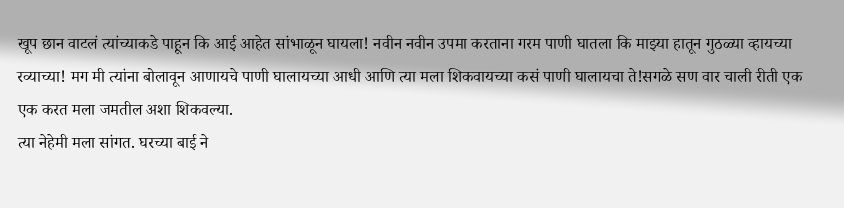खूप छान वाटलं त्यांच्याकडे पाहून कि आई आहेत सांभाळून घायला! नवीन नवीन उपमा करताना गरम पाणी घातला कि माझ्या हातून गुठळ्या व्हायच्या रव्याच्या! मग मी त्यांना बोलावून आणायचे पाणी घालायच्या आधी आणि त्या मला शिकवायच्या कसं पाणी घालायचा ते!सगळे सण वार चाली रीती एक एक करत मला जमतील अशा शिकवल्या.
त्या नेहेमी मला सांगत. घरच्या बाई ने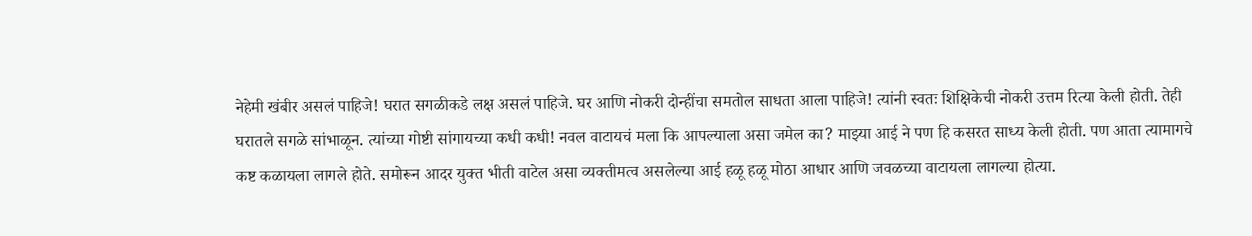नेहेमी खंबीर असलं पाहिजे! घरात सगळीकडे लक्ष असलं पाहिजे. घर आणि नोकरी दोन्हींचा समतोल साधता आला पाहिजे! त्यांनी स्वतः शिक्षिकेची नोकरी उत्तम रित्या केली होती. तेही घरातले सगळे सांभाळून. त्यांच्या गोष्टी सांगायच्या कधी कधी! नवल वाटायचं मला कि आपल्याला असा जमेल का? माझ्या आई ने पण हि कसरत साध्य केली होती. पण आता त्यामागचे कष्ट कळायला लागले होते. समोरून आदर युक्त भीती वाटेल असा व्यक्तीमत्व असलेल्या आई हळू हळू मोठा आधार आणि जवळच्या वाटायला लागल्या होत्या.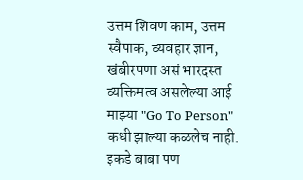उत्तम शिवण काम, उत्तम स्वैपाक, व्यवहार ज्ञान, खंबीरपणा असं भारदस्त व्यक्तिमत्व असलेल्या आई माझ्या "Go To Person" कधी झाल्या कळलेच नाही.
इकडे बाबा पण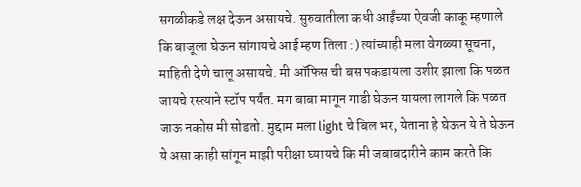सगळीकडे लक्ष देऊन असायचे. सुरुवातीला कधी आईंच्या ऐवजी काकू म्हणाले कि बाजूला घेऊन सांगायचे आई म्हण तिला :) त्यांच्याही मला वेगळ्या सूचना, माहिती देणे चालू असायचे. मी ऑफिस ची बस पकडायला उशीर झाला कि पळत जायचे रस्त्याने स्टॉप पर्यंत. मग बाबा मागून गाडी घेऊन यायला लागले कि पळत जाऊ नकोस मी सोडतो. मुद्दाम मला light चे बिल भर, येताना हे घेऊन ये ते घेऊन ये असा काही सांगून माझी परीक्षा घ्यायचे कि मी जबाबदारीने काम करते कि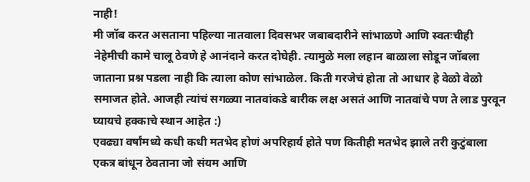नाही!
मी जॉब करत असताना पहिल्या नातवाला दिवसभर जबाबदारीने सांभाळणे आणि स्वतःचीही नेहेमीची कामे चालू ठेवणे हे आनंदाने करत दोघेही. त्यामुळे मला लहान बाळाला सोडून जॉबला जाताना प्रश्न पडला नाही कि त्याला कोण सांभाळेल. किती गरजेचं होता तो आधार हे वेळो वेळो समाजत होते. आजही त्यांचं सगळ्या नातवांकडे बारीक लक्ष असतं आणि नातवांचे पण ते लाड पुरवून घ्यायचे हक्काचे स्थान आहेत :)
एवढ्या वर्षांमध्ये कधी कधी मतभेद होणं अपरिहार्य होते पण कितीही मतभेद झाले तरी कुटुंबाला एकत्र बांधून ठेवताना जो संयम आणि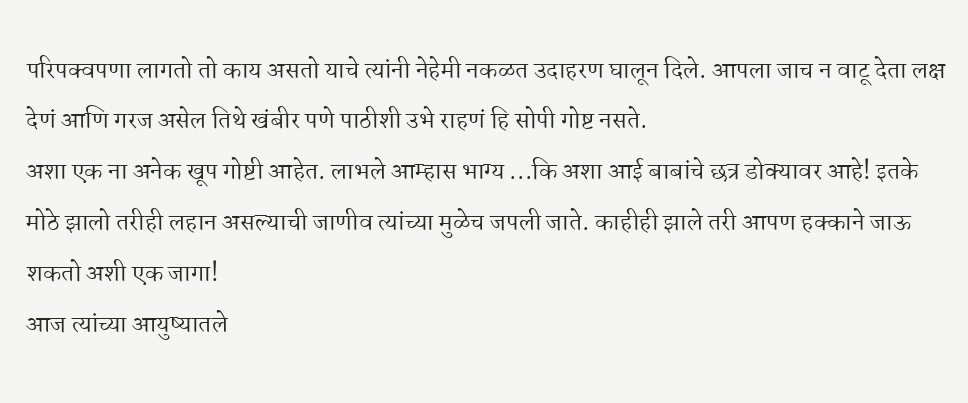परिपक्वपणा लागतो तो काय असतो याचे त्यांनी नेहेमी नकळत उदाहरण घालून दिले. आपला जाच न वाटू देता लक्ष देणं आणि गरज असेल तिथे खंबीर पणे पाठीशी उभे राहणं हि सोपी गोष्ट नसते.
अशा एक ना अनेक खूप गोष्टी आहेत. लाभले आम्हास भाग्य ...कि अशा आई बाबांचे छत्र डोक्यावर आहे! इतके मोठे झालो तरीही लहान असल्याची जाणीव त्यांच्या मुळेच जपली जाते. काहीही झाले तरी आपण हक्काने जाऊ शकतो अशी एक जागा!
आज त्यांच्या आयुष्यातले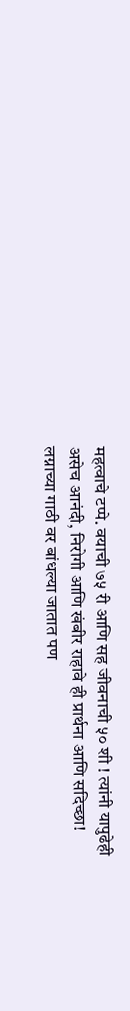महत्वाचे टप्पे. वयाची ७५ री आणि सह जीवनाची ५० शी ! त्यांनी यापुढेही असेच आनंदी, निरोगी आणि खंबीर राहावे ही प्रार्थना आणि सदिच्छा! लग्नाच्या गाठी वर बांधल्या जातात पण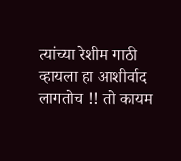त्यांच्या रेशीम गाठी व्हायला हा आशीर्वाद लागतोच !! तो कायम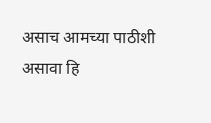असाच आमच्या पाठीशी असावा हि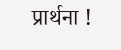प्रार्थना !